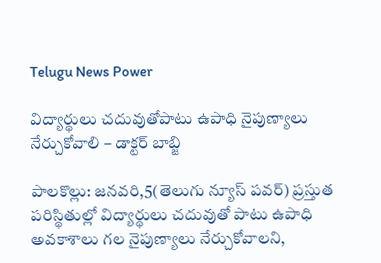Telugu News Power

విద్యార్థులు చదువుతోపాటు ఉపాధి నైపుణ్యాలు నేర్చుకోవాలి – డాక్టర్ బాబ్జి

పాలకొల్లు: జనవరి,5(తెలుగు న్యూస్ పవర్) ప్రస్తుత పరిస్థితుల్లో విద్యార్థులు చదువుతో పాటు ఉపాధి అవకాశాలు గల నైపుణ్యాలు నేర్చుకోవాలని,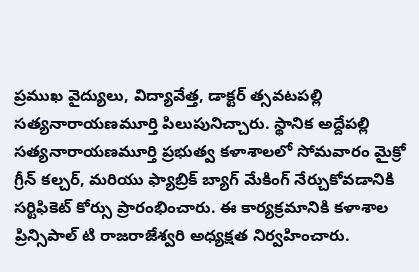ప్రముఖ వైద్యులు, విద్యావేత్త, డాక్టర్ త్సవటపల్లి సత్యనారాయణమూర్తి పిలుపునిచ్చారు. స్థానిక అద్దేపల్లి సత్యనారాయణమూర్తి ప్రభుత్వ కళాశాలలో సోమవారం మైక్రో గ్రీన్ కల్చర్, మరియు ఫ్యాబ్రిక్ బ్యాగ్ మేకింగ్ నేర్చుకోవడానికి సర్టిఫికెట్ కోర్సు ప్రారంభించారు. ఈ కార్యక్రమానికి కళాశాల ప్రిన్సిపాల్ టి రాజరాజేశ్వరి అధ్యక్షత నిర్వహించారు.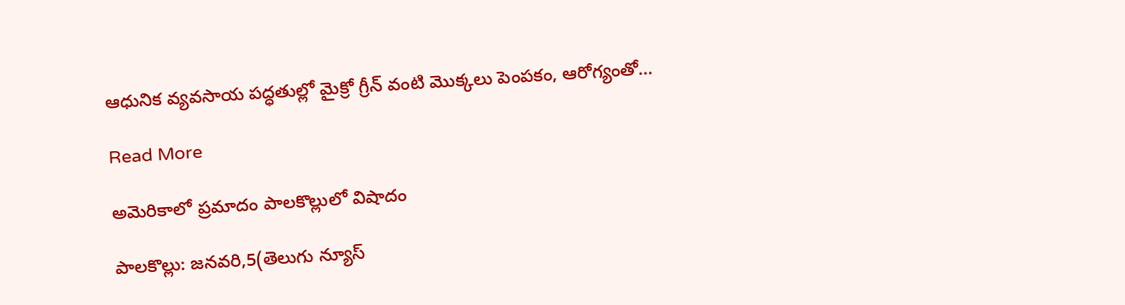ఆధునిక వ్యవసాయ పద్ధతుల్లో మైక్రో గ్రీన్ వంటి మొక్కలు పెంపకం, ఆరోగ్యంతో…

Read More

అమెరికాలో ప్రమాదం పాలకొల్లులో విషాదం

పాలకొల్లు: జనవరి,5(తెలుగు న్యూస్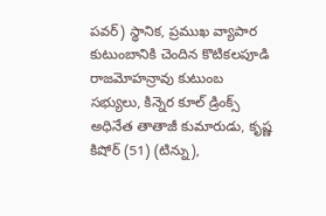పవర్) స్థానిక, ప్రముఖ వ్యాపార కుటుంబానికి చెందిన కొటికలపూడి రాజమోహన్రావు కుటుంబ సభ్యులు, కిన్నెర కూల్ డ్రింక్స్ అధినేత తాతాజీ కుమారుడు, కృష్ణ కిషోర్ (51) (టిన్ను),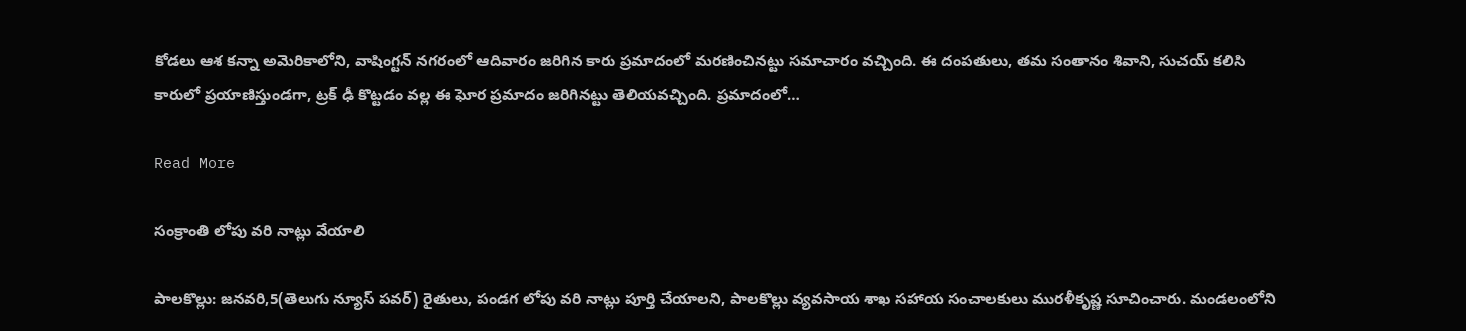కోడలు ఆశ కన్నా అమెరికాలోని, వాషింగ్టన్ నగరంలో ఆదివారం జరిగిన కారు ప్రమాదంలో మరణించినట్టు సమాచారం వచ్చింది. ఈ దంపతులు, తమ సంతానం శివాని, సుచయ్ కలిసి కారులో ప్రయాణిస్తుండగా, ట్రక్ ఢీ కొట్టడం వల్ల ఈ ఘోర ప్రమాదం జరిగినట్టు తెలియవచ్చింది. ప్రమాదంలో…

Read More

సంక్రాంతి లోపు వరి నాట్లు వేయాలి

పాలకొల్లు: జనవరి,5(తెలుగు న్యూస్ పవర్) రైతులు, పండగ లోపు వరి నాట్లు పూర్తి చేయాలని, పాలకొల్లు వ్యవసాయ శాఖ సహాయ సంచాలకులు మురళీకృష్ణ సూచించారు. మండలంలోని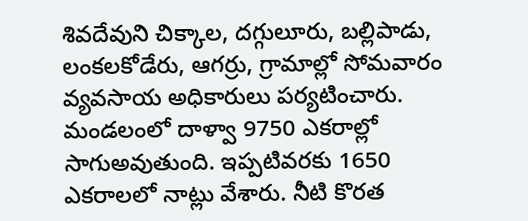శివదేవుని చిక్కాల, దగ్గులూరు, బల్లిపాడు, లంకలకోడేరు, ఆగర్రు, గ్రామాల్లో సోమవారం వ్యవసాయ అధికారులు పర్యటించారు. మండలంలో దాళ్వా 9750 ఎకరాల్లో సాగుఅవుతుంది. ఇప్పటివరకు 1650 ఎకరాలలో నాట్లు వేశారు. నీటి కొరత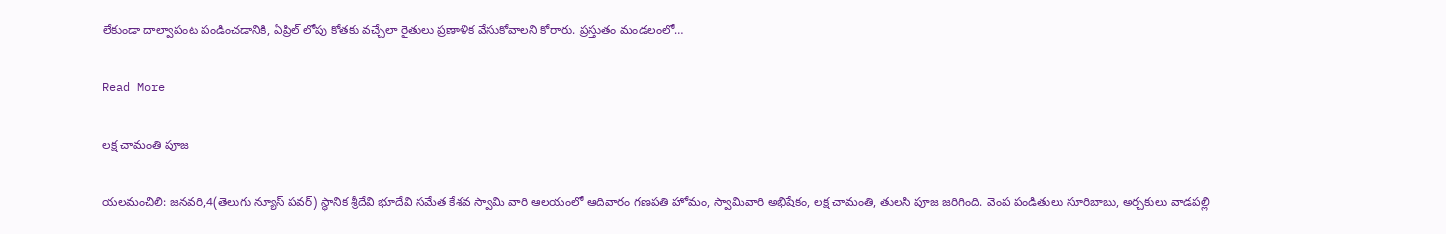లేకుండా దాల్వాపంట పండించడానికి, ఏప్రిల్ లోపు కోతకు వచ్చేలా రైతులు ప్రణాళిక వేసుకోవాలని కోరారు. ప్రస్తుతం మండలంలో…

Read More

లక్ష చామంతి పూజ

యలమంచిలి: జనవరి,4(తెలుగు న్యూస్ పవర్) స్థానిక శ్రీదేవి భూదేవి సమేత కేశవ స్వామి వారి ఆలయంలో ఆదివారం గణపతి హోమం, స్వామివారి అభిషేకం, లక్ష చామంతి, తులసి పూజ జరిగింది. వెంప పండితులు సూరిబాబు, అర్చకులు వాడపల్లి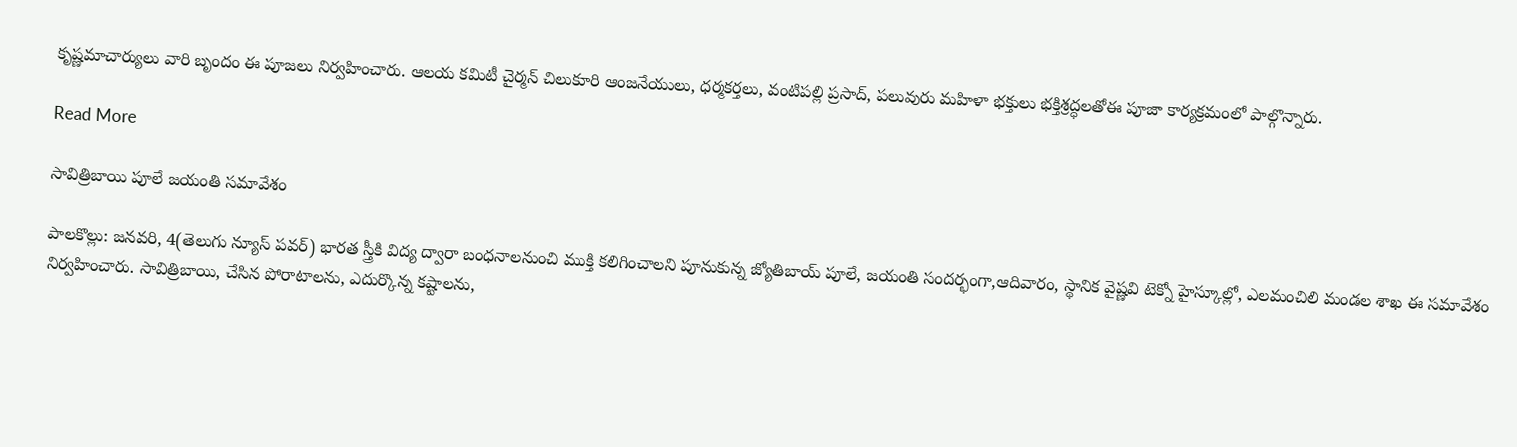కృష్ణమాచార్యులు వారి బృందం ఈ పూజలు నిర్వహించారు. ఆలయ కమిటీ చైర్మన్ చిలుకూరి ఆంజనేయులు, ధర్మకర్తలు, వంటిపల్లి ప్రసాద్, పలువురు మహిళా భక్తులు భక్తిశ్రద్ధలతోఈ పూజా కార్యక్రమంలో పాల్గొన్నారు.

Read More

సావిత్రిబాయి పూలే జయంతి సమావేశం

పాలకొల్లు: జనవరి, 4(తెలుగు న్యూస్ పవర్) భారత స్త్రీకి విద్య ద్వారా బంధనాలనుంచి ముక్తి కలిగించాలని పూనుకున్న జ్యోతిబాయ్ పూలే, జయంతి సందర్భంగా,ఆదివారం, స్థానిక వైష్ణవి టెక్నో హైస్కూల్లో, ఎలమంచిలి మండల శాఖ ఈ సమావేశం నిర్వహించారు. సావిత్రిబాయి, చేసిన పోరాటాలను, ఎదుర్కొన్న కష్టాలను,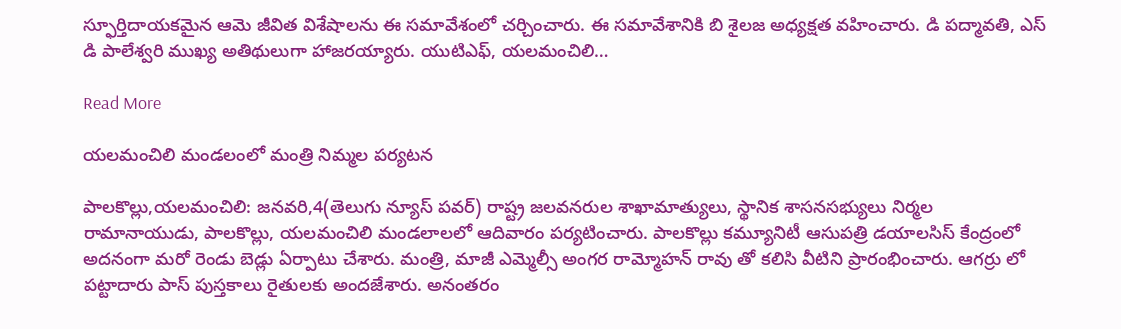స్ఫూర్తిదాయకమైన ఆమె జీవిత విశేషాలను ఈ సమావేశంలో చర్చించారు. ఈ సమావేశానికి బి శైలజ అధ్యక్షత వహించారు. డి పద్మావతి, ఎస్ డి పాలేశ్వరి ముఖ్య అతిథులుగా హాజరయ్యారు. యుటిఎఫ్, యలమంచిలి…

Read More

యలమంచిలి మండలంలో మంత్రి నిమ్మల పర్యటన

పాలకొల్లు,యలమంచిలి: జనవరి,4(తెలుగు న్యూస్ పవర్) రాష్ట్ర జలవనరుల శాఖామాత్యులు, స్థానిక శాసనసభ్యులు నిర్మల రామానాయుడు, పాలకొల్లు, యలమంచిలి మండలాలలో ఆదివారం పర్యటించారు. పాలకొల్లు కమ్యూనిటీ ఆసుపత్రి డయాలసిస్ కేంద్రంలో అదనంగా మరో రెండు బెడ్లు ఏర్పాటు చేశారు. మంత్రి, మాజీ ఎమ్మెల్సీ అంగర రామ్మోహన్ రావు తో కలిసి వీటిని ప్రారంభించారు. ఆగర్రు లో పట్టాదారు పాస్ పుస్తకాలు రైతులకు అందజేశారు. అనంతరం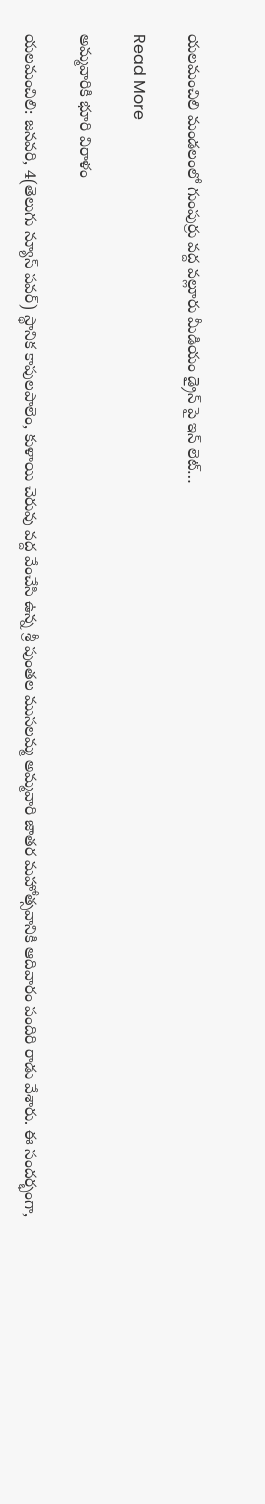యలమంచిలి మండలంలో గుంపుర్రు వద్ద వల్లూరు మీడియం డ్రైన్ పై ఇన్ లెట్…

Read More

అమ్మవారికి భూరి విరాళం

యలమంచిలి: జనవరి, 4(తెలుగు న్యూస్ పవర్) స్థానిక కాపులపాలెం, కుళాయి చెరువు వద్ద వేంచేసి ఉన్న శ్రీ పుంతల ముసలమ్మ అమ్మవారి జాతర మహోత్సవానికి ఆదివారం పందిరి రాడు వేశారు. ఈ సందర్భంగా,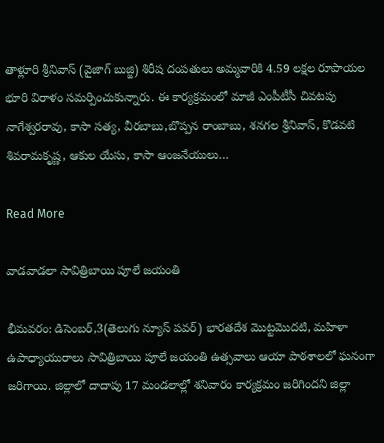తాళ్లూరి శ్రీనివాస్ (వైజాగ్ బుజ్జి) శిరీష దంపతులు అమ్మవారికి 4.59 లక్షల రూపాయల భూరి విరాళం సమర్పించుకున్నారు. ఈ కార్యక్రమంలో మాజీ ఎంపీటీసీ చివటపు నాగేశ్వరరావు, కాసా సత్య, వీరబాబు,బొప్పన రాంబాబు, శనగల శ్రీనివాస్, కొడవటి శివరామకృష్ణ, ఆకుల యేసు, కాసా ఆంజనేయులు…

Read More

వాడవాడలా సావిత్రిబాయి పూలే జయంతి

భీమవరం: డిసెంబర్,3(తెలుగు న్యూస్ పవర్) భారతదేశ మొట్టమొదటి, మహిళా ఉపాధ్యాయురాలు సావిత్రిబాయి పూలే జయంతి ఉత్సవాలు ఆయా పాఠశాలలో ఘనంగా జరిగాయి. జిల్లాలో దాదాపు 17 మండలాల్లో శనివారం కార్యక్రమం జరిగిందని జిల్లా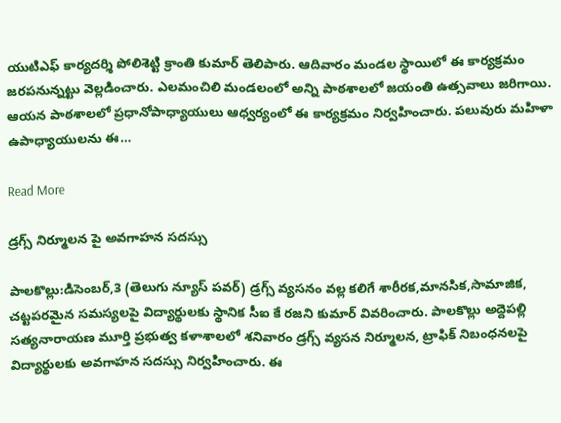యుటిఎఫ్ కార్యదర్శి పోలిశెట్టి క్రాంతి కుమార్ తెలిపారు. ఆదివారం మండల స్థాయిలో ఈ కార్యక్రమం జరపనున్నట్టు వెల్లడించారు. ఎలమంచిలి మండలంలో అన్ని పాఠశాలలో జయంతి ఉత్సవాలు జరిగాయి. ఆయన పాఠశాలలో ప్రధానోపాధ్యాయులు ఆధ్వర్యంలో ఈ కార్యక్రమం నిర్వహించారు. పలువురు మహిళా ఉపాధ్యాయులను ఈ…

Read More

డ్రగ్స్ నిర్మూలన పై అవగాహన సదస్సు

పాలకొల్లు:డిసెంబర్,3 (తెలుగు న్యూస్ పవర్) డ్రగ్స్ వ్యసనం వల్ల కలిగే శారీరక,మానసిక,సామాజిక, చట్టపరమైన సమస్యలపై విద్యార్థులకు స్థానిక సీఐ కే రజని కుమార్ వివరించారు. పాలకొల్లు అద్దెపల్లి సత్యనారాయణ మూర్తి ప్రభుత్వ కళాశాలలో శనివారం డ్రగ్స్ వ్యసన నిర్మూలన, ట్రాఫిక్ నిబంధనలపై విద్యార్థులకు అవగాహన సదస్సు నిర్వహించారు. ఈ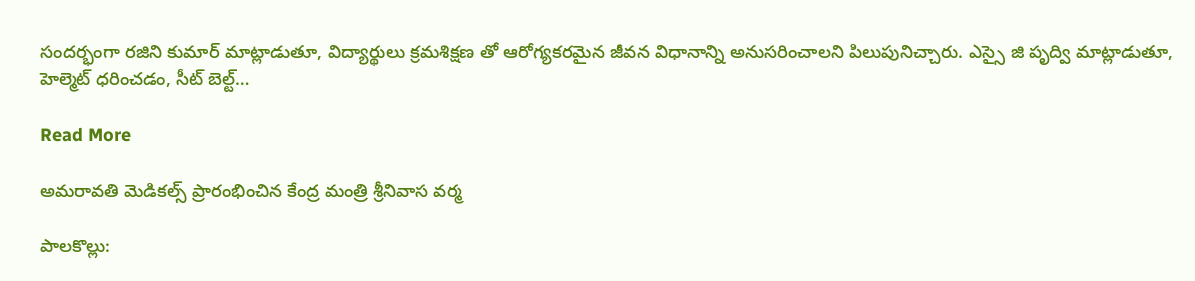సందర్భంగా రజిని కుమార్ మాట్లాడుతూ, విద్యార్థులు క్రమశిక్షణ తో ఆరోగ్యకరమైన జీవన విధానాన్ని అనుసరించాలని పిలుపునిచ్చారు. ఎస్సై జి పృద్వి మాట్లాడుతూ, హెల్మెట్ ధరించడం, సీట్ బెల్ట్…

Read More

అమరావతి మెడికల్స్ ప్రారంభించిన కేంద్ర మంత్రి శ్రీనివాస వర్మ

పాలకొల్లు: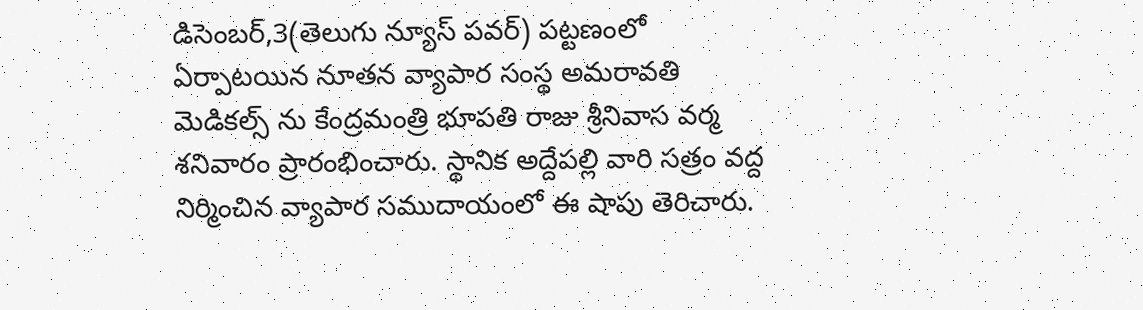డిసెంబర్,3(తెలుగు న్యూస్ పవర్) పట్టణంలో ఏర్పాటయిన నూతన వ్యాపార సంస్థ అమరావతి మెడికల్స్ ను కేంద్రమంత్రి భూపతి రాజు శ్రీనివాస వర్మ శనివారం ప్రారంభించారు. స్థానిక అద్దేపల్లి వారి సత్రం వద్ద నిర్మించిన వ్యాపార సముదాయంలో ఈ షాపు తెరిచారు.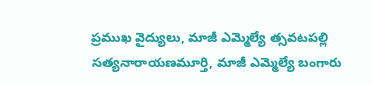ప్రముఖ వైద్యులు, మాజీ ఎమ్మెల్యే త్సవటపల్లి సత్యనారాయణమూర్తి, మాజీ ఎమ్మెల్యే బంగారు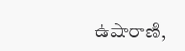ఉషారాణి,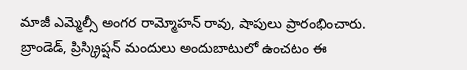మాజీ ఎమ్మెల్సీ అంగర రామ్మోహన్ రావు, షాపులు ప్రారంభించారు. బ్రాండెడ్, ప్రిస్క్రిప్షన్ మందులు అందుబాటులో ఉంచటం ఈ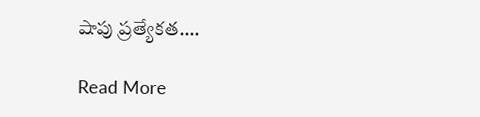షాపు ప్రత్యేకత….

Read More